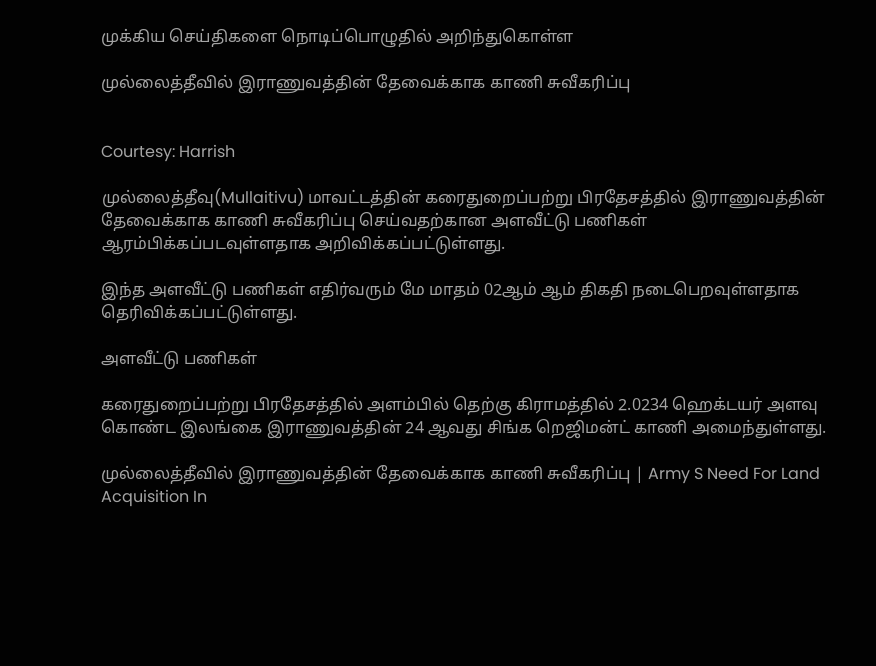முக்கிய செய்திகளை நொடிப்பொழுதில் அறிந்துகொள்ள

முல்லைத்தீவில் இராணுவத்தின் தேவைக்காக காணி சுவீகரிப்பு


Courtesy: Harrish

முல்லைத்தீவு(Mullaitivu) மாவட்டத்தின் கரைதுறைப்பற்று பிரதேசத்தில் இராணுவத்தின் தேவைக்காக காணி சுவீகரிப்பு செய்வதற்கான அளவீட்டு பணிகள் ஆரம்பிக்கப்படவுள்ளதாக அறிவிக்கப்பட்டுள்ளது.

இந்த அளவீட்டு பணிகள் எதிர்வரும் மே மாதம் 02ஆம் ஆம் திகதி நடைபெறவுள்ளதாக தெரிவிக்கப்பட்டுள்ளது.

அளவீட்டு பணிகள்

கரைதுறைப்பற்று பிரதேசத்தில் அளம்பில் தெற்கு கிராமத்தில் 2.0234 ஹெக்டயர் அளவு
கொண்ட இலங்கை இராணுவத்தின் 24 ஆவது சிங்க றெஜிமன்ட் காணி அமைந்துள்ளது.

முல்லைத்தீவில் இராணுவத்தின் தேவைக்காக காணி சுவீகரிப்பு | Army S Need For Land Acquisition In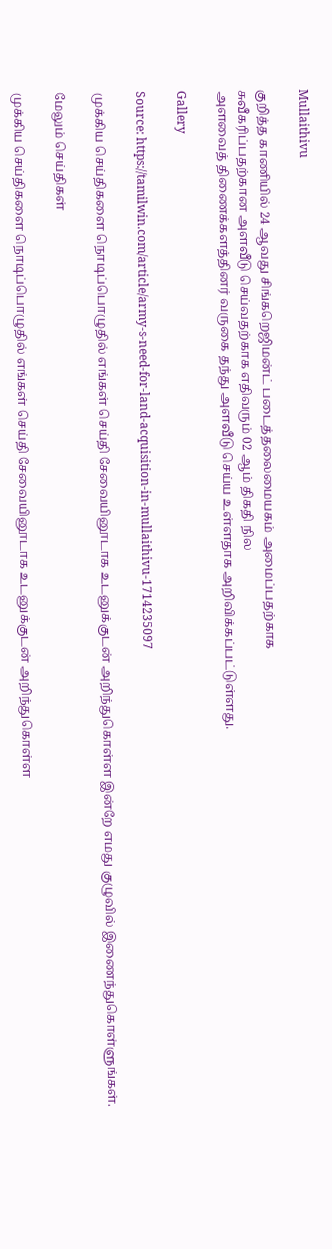Mullaithivu

குறித்த காணியில் 24 ஆவது சிங்கறெஜிமன்ட் படைத்தலைமையகம் அமைப்பதற்காக
சுவீகரிப்பதற்கான அளவீடு செய்வதற்காக எதிவரும் 02 ஆம் திகதி நில
அளவைத் திணைக்களத்தினர் வருகை தந்து அளவீடு செய்ய உள்ளதாக அறிவிக்கப்பட்டுள்ளது.

Gallery

Source: https://tamilwin.com/article/army-s-need-for-land-acquisition-in-mullaithivu-1714235097

முக்கிய செய்திகளை நொடிப்பொழுதில் எங்கள் செய்தி சேவையினூடாக உடனுக்குடன் அறிந்துகொள்ள இன்றே எமது குழுவில் இணைந்துகொள்ளுங்கள்.

மேலும் செய்திகள்

முக்கிய செய்திகளை நொடிப்பொழுதில் எங்கள் செய்தி சேவையினூடாக உடனுக்குடன் அறிந்துகொள்ள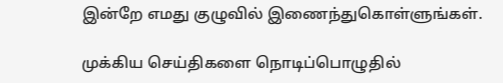இன்றே எமது குழுவில் இணைந்துகொள்ளுங்கள்.

முக்கிய செய்திகளை நொடிப்பொழுதில்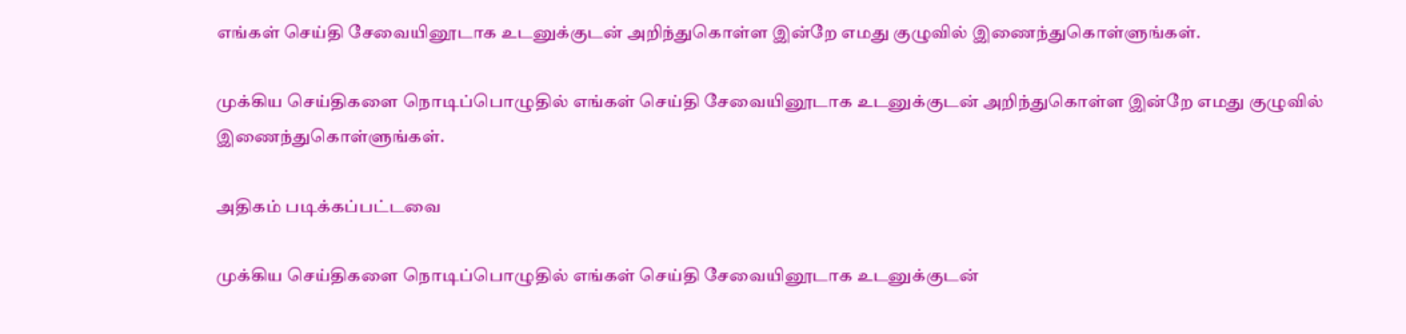எங்கள் செய்தி சேவையினூடாக உடனுக்குடன் அறிந்துகொள்ள இன்றே எமது குழுவில் இணைந்துகொள்ளுங்கள்.

முக்கிய செய்திகளை நொடிப்பொழுதில் எங்கள் செய்தி சேவையினூடாக உடனுக்குடன் அறிந்துகொள்ள இன்றே எமது குழுவில் இணைந்துகொள்ளுங்கள்.

அதிகம் படிக்கப்பட்டவை

முக்கிய செய்திகளை நொடிப்பொழுதில் எங்கள் செய்தி சேவையினூடாக உடனுக்குடன்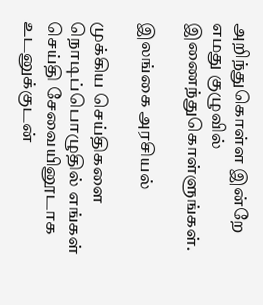அறிந்துகொள்ள இன்றே எமது குழுவில் இணைந்துகொள்ளுங்கள்.

இலங்கை அரசியல்

முக்கிய செய்திகளை நொடிப்பொழுதில் எங்கள் செய்தி சேவையினூடாக உடனுக்குடன்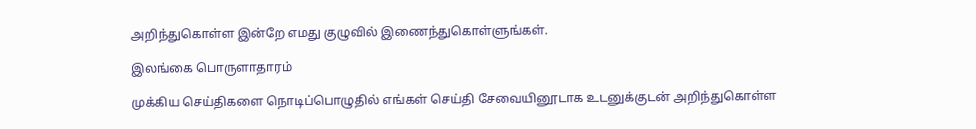அறிந்துகொள்ள இன்றே எமது குழுவில் இணைந்துகொள்ளுங்கள்.

இலங்கை பொருளாதாரம்

முக்கிய செய்திகளை நொடிப்பொழுதில் எங்கள் செய்தி சேவையினூடாக உடனுக்குடன் அறிந்துகொள்ள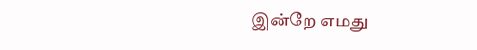இன்றே எமது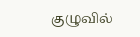குழுவில்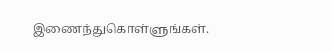இணைந்துகொள்ளுங்கள்.